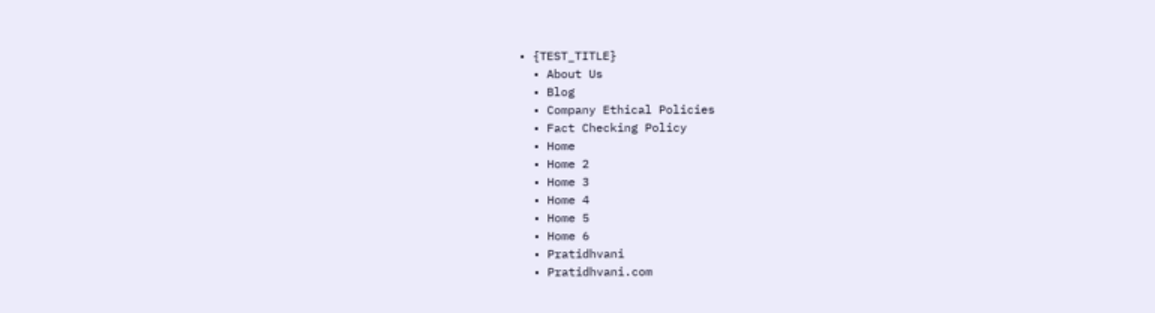• {TEST_TITLE}
  • About Us
  • Blog
  • Company Ethical Policies
  • Fact Checking Policy
  • Home
  • Home 2
  • Home 3
  • Home 4
  • Home 5
  • Home 6
  • Pratidhvani
  • Pratidhvani.com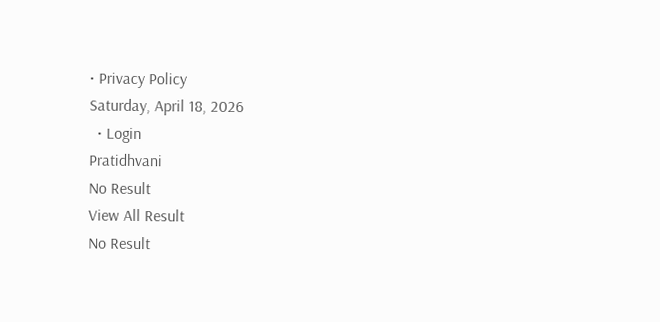• Privacy Policy
Saturday, April 18, 2026
  • Login
Pratidhvani
No Result
View All Result
No Result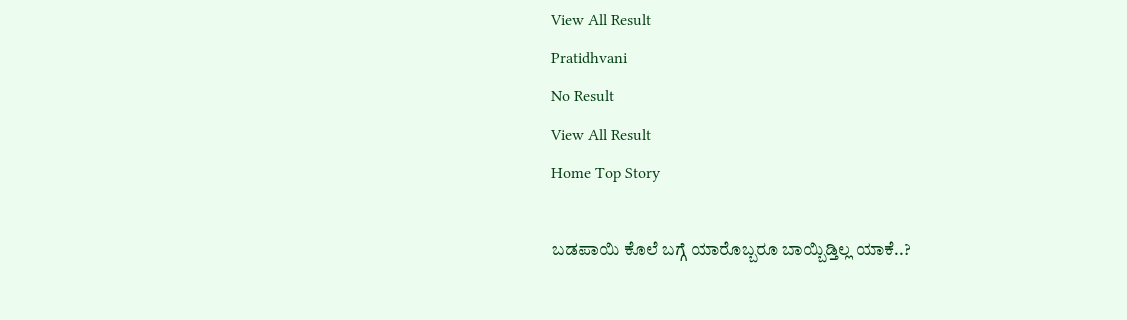View All Result
Pratidhvani
No Result
View All Result
Home Top Story

ಬಡಪಾಯಿ ಕೊಲೆ ಬಗ್ಗೆ ಯಾರೊಬ್ಬರೂ ಬಾಯ್ಬಿಡ್ತಿಲ್ಲ ಯಾಕೆ..?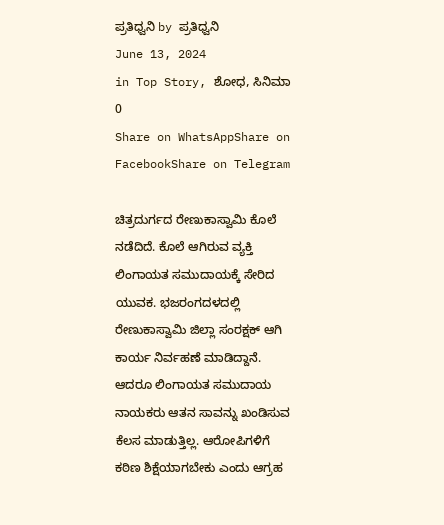ಪ್ರತಿಧ್ವನಿ by ಪ್ರತಿಧ್ವನಿ
June 13, 2024
in Top Story, ಶೋಧ, ಸಿನಿಮಾ
0
Share on WhatsAppShare on FacebookShare on Telegram

ಚಿತ್ರದುರ್ಗದ ರೇಣುಕಾಸ್ವಾಮಿ ಕೊಲೆ ನಡೆದಿದೆ. ಕೊಲೆ ಆಗಿರುವ ವ್ಯಕ್ತಿ ಲಿಂಗಾಯತ ಸಮುದಾಯಕ್ಕೆ ಸೇರಿದ ಯುವಕ. ಭಜರಂಗದಳದಲ್ಲಿ ರೇಣುಕಾಸ್ವಾಮಿ ಜಿಲ್ಲಾ ಸಂರಕ್ಷಕ್ ಆಗಿ ಕಾರ್ಯ ನಿರ್ವಹಣೆ ಮಾಡಿದ್ದಾನೆ. ಆದರೂ ಲಿಂಗಾಯತ ಸಮುದಾಯ ನಾಯಕರು ಆತನ ಸಾವನ್ನು ಖಂಡಿಸುವ ಕೆಲಸ ಮಾಡುತ್ತಿಲ್ಲ. ಆರೋಪಿಗಳಿಗೆ ಕಠಿಣ ಶಿಕ್ಷೆಯಾಗಬೇಕು ಎಂದು ಆಗ್ರಹ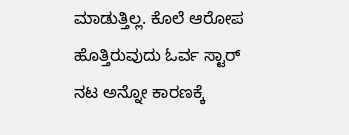ಮಾಡುತ್ತಿಲ್ಲ. ಕೊಲೆ ಆರೋಪ ಹೊತ್ತಿರುವುದು ಓರ್ವ ಸ್ಟಾರ್ ನಟ ಅನ್ನೋ ಕಾರಣಕ್ಕೆ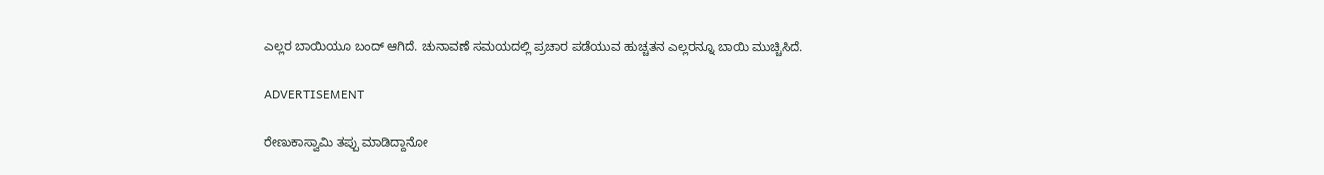ಎಲ್ಲರ ಬಾಯಿಯೂ ಬಂದ್ ಆಗಿದೆ. ಚುನಾವಣೆ ಸಮಯದಲ್ಲಿ ಪ್ರಚಾರ ಪಡೆಯುವ ಹುಚ್ಚತನ ಎಲ್ಲರನ್ನೂ ಬಾಯಿ ಮುಚ್ಚಿಸಿದೆ.

ADVERTISEMENT

ರೇಣುಕಾಸ್ವಾಮಿ ತಪ್ಪು ಮಾಡಿದ್ದಾನೋ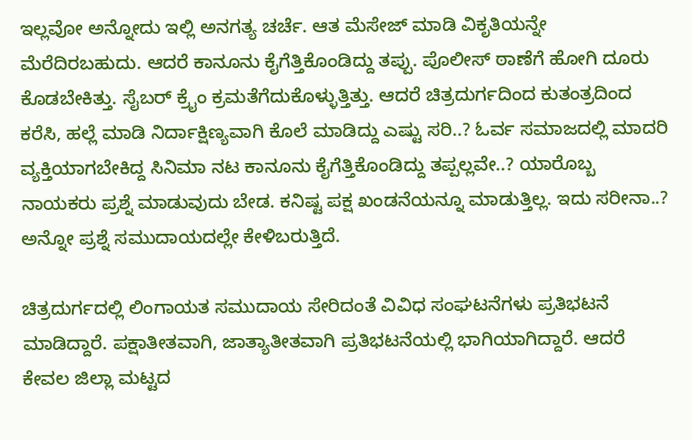ಇಲ್ಲವೋ ಅನ್ನೋದು ಇಲ್ಲಿ ಅನಗತ್ಯ ಚರ್ಚೆ. ಆತ ಮೆಸೇಜ್ ಮಾಡಿ ವಿಕೃತಿಯನ್ನೇ ಮೆರೆದಿರಬಹುದು. ಆದರೆ ಕಾನೂನು ಕೈಗೆತ್ತಿಕೊಂಡಿದ್ದು ತಪ್ಪು. ಪೊಲೀಸ್ ಠಾಣೆಗೆ ಹೋಗಿ ದೂರು ಕೊಡಬೇಕಿತ್ತು. ಸೈಬರ್ ಕ್ರೈಂ ಕ್ರಮತೆಗೆದುಕೊಳ್ಳುತ್ತಿತ್ತು. ಆದರೆ ಚಿತ್ರದುರ್ಗದಿಂದ ಕುತಂತ್ರದಿಂದ ಕರೆಸಿ, ಹಲ್ಲೆ ಮಾಡಿ ನಿರ್ದಾಕ್ಷಿಣ್ಯವಾಗಿ ಕೊಲೆ ಮಾಡಿದ್ದು ಎಷ್ಟು ಸರಿ..? ಓರ್ವ ಸಮಾಜದಲ್ಲಿ ಮಾದರಿ ವ್ಯಕ್ತಿಯಾಗಬೇಕಿದ್ದ ಸಿನಿಮಾ ನಟ ಕಾನೂನು ಕೈಗೆತ್ತಿಕೊಂಡಿದ್ದು ತಪ್ಪಲ್ಲವೇ..? ಯಾರೊಬ್ಬ ನಾಯಕರು ಪ್ರಶ್ನೆ ಮಾಡುವುದು ಬೇಡ. ಕನಿಷ್ಟ ಪಕ್ಷ ಖಂಡನೆಯನ್ನೂ ಮಾಡುತ್ತಿಲ್ಲ. ಇದು ಸರೀನಾ..? ಅನ್ನೋ ಪ್ರಶ್ನೆ ಸಮುದಾಯದಲ್ಲೇ ಕೇಳಿಬರುತ್ತಿದೆ.

ಚಿತ್ರದುರ್ಗದಲ್ಲಿ ಲಿಂಗಾಯತ ಸಮುದಾಯ ಸೇರಿದಂತೆ ವಿವಿಧ ಸಂಘಟನೆಗಳು ಪ್ರತಿಭಟನೆ ಮಾಡಿದ್ದಾರೆ. ಪಕ್ಷಾತೀತವಾಗಿ, ಜಾತ್ಯಾತೀತವಾಗಿ ಪ್ರತಿಭಟನೆಯಲ್ಲಿ ಭಾಗಿಯಾಗಿದ್ದಾರೆ. ಆದರೆ ಕೇವಲ ಜಿಲ್ಲಾ ಮಟ್ಟದ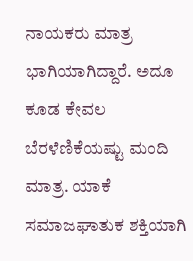ನಾಯಕರು ಮಾತ್ರ ಭಾಗಿಯಾಗಿದ್ದಾರೆ. ಅದೂ ಕೂಡ ಕೇವಲ ಬೆರಳೆಣಿಕೆಯಷ್ಟು ಮಂದಿ ಮಾತ್ರ. ಯಾಕೆ ಸಮಾಜಘಾತುಕ ಶಕ್ತಿಯಾಗಿ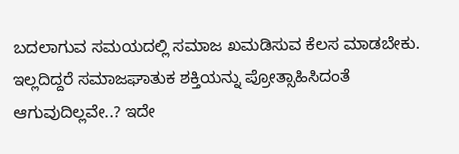ಬದಲಾಗುವ ಸಮಯದಲ್ಲಿ ಸಮಾಜ ಖಮಡಿಸುವ ಕೆಲಸ ಮಾಡಬೇಕು. ಇಲ್ಲದಿದ್ದರೆ ಸಮಾಜಘಾತುಕ ಶಕ್ತಿಯನ್ನು ಪ್ರೋತ್ಸಾಹಿಸಿದಂತೆ ಆಗುವುದಿಲ್ಲವೇ..? ಇದೇ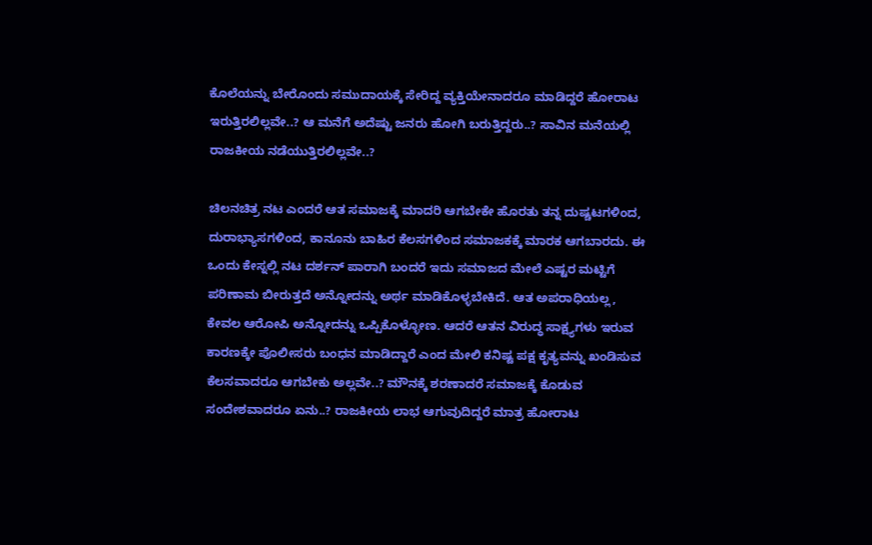ಕೊಲೆಯನ್ನು ಬೇರೊಂದು ಸಮುದಾಯಕ್ಕೆ ಸೇರಿದ್ದ ವ್ಯಕ್ತಿಯೇನಾದರೂ ಮಾಡಿದ್ದರೆ ಹೋರಾಟ ಇರುತ್ತಿರಲಿಲ್ಲವೇ..? ಆ ಮನೆಗೆ ಅದೆಷ್ಟು ಜನರು ಹೋಗಿ ಬರುತ್ತಿದ್ದರು..? ಸಾವಿನ ಮನೆಯಲ್ಲಿ ರಾಜಕೀಯ ನಡೆಯುತ್ತಿರಲಿಲ್ಲವೇ..?

ಚಿಲನಚಿತ್ರ ನಟ ಎಂದರೆ ಆತ ಸಮಾಜಕ್ಕೆ ಮಾದರಿ ಆಗಬೇಕೇ ಹೊರತು ತನ್ನ ದುಷ್ಚಟಗಳಿಂದ, ದುರಾಭ್ಯಾಸಗಳಿಂದ, ಕಾನೂನು ಬಾಹಿರ ಕೆಲಸಗಳಿಂದ ಸಮಾಜಕಕ್ಕೆ ಮಾರಕ ಆಗಬಾರದು. ಈ ಒಂದು ಕೇಸ್ನಲ್ಲಿ ನಟ ದರ್ಶನ್ ಪಾರಾಗಿ ಬಂದರೆ ಇದು ಸಮಾಜದ ಮೇಲೆ ಎಷ್ಟರ ಮಟ್ಟಿಗೆ ಪರಿಣಾಮ ಬೀರುತ್ತದೆ ಅನ್ನೋದನ್ನು ಅರ್ಥ ಮಾಡಿಕೊಳ್ಳಬೇಕಿದೆ. ಆತ ಅಪರಾಧಿಯಲ್ಲ, ಕೇವಲ ಆರೋಪಿ ಅನ್ನೋದನ್ನು ಒಪ್ಪಿಕೊಳ್ಳೋಣ. ಆದರೆ ಆತನ ವಿರುದ್ಧ ಸಾಕ್ಷ್ಯಗಳು ಇರುವ ಕಾರಣಕ್ಕೇ ಪೊಲೀಸರು ಬಂಧನ ಮಾಡಿದ್ದಾರೆ ಎಂದ ಮೇಲಿ ಕನಿಷ್ಟ ಪಕ್ಷ ಕೃತ್ಯವನ್ನು ಖಂಡಿಸುವ ಕೆಲಸವಾದರೂ ಆಗಬೇಕು ಅಲ್ಲವೇ..? ಮೌನಕ್ಕೆ ಶರಣಾದರೆ ಸಮಾಜಕ್ಕೆ ಕೊಡುವ ಸಂದೇಶವಾದರೂ ಏನು..? ರಾಜಕೀಯ ಲಾಭ ಆಗುವುದಿದ್ದರೆ ಮಾತ್ರ ಹೋರಾಟ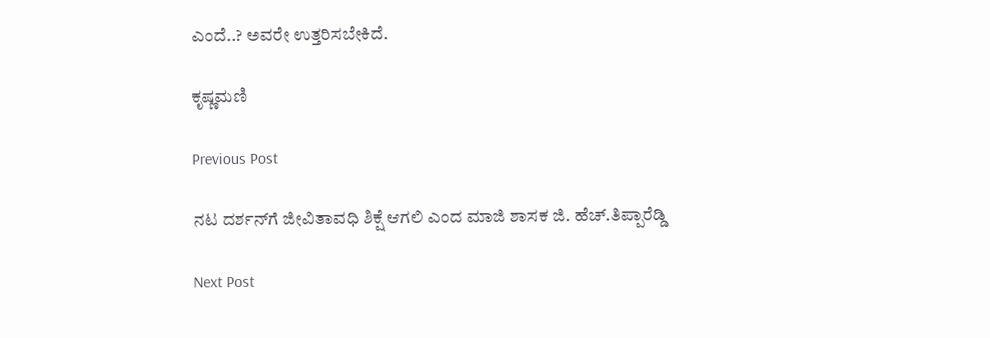ಎಂದೆ..? ಅವರೇ ಉತ್ತರಿಸಬೇಕಿದೆ.

ಕೃಷ್ಣಮಣಿ

Previous Post

ನಟ ದರ್ಶನ್‌ಗೆ ಜೀವಿತಾವಧಿ ಶಿಕ್ಷೆ ಆಗಲಿ ಎಂದ ಮಾಜಿ ಶಾಸಕ ಜಿ‌. ಹೆಚ್.ತಿಪ್ಪಾರೆಡ್ಡಿ

Next Post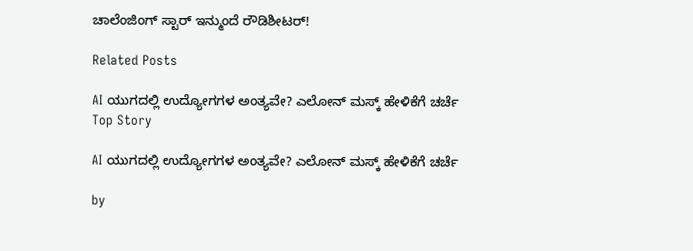ಚಾಲೆಂಜಿಂಗ್ ಸ್ಟಾರ್ ಇನ್ಮುಂದೆ ರೌಡಿಶೀಟರ್!

Related Posts

AI ಯುಗದಲ್ಲಿ ಉದ್ಯೋಗಗಳ ಅಂತ್ಯವೇ? ಎಲೋನ್ ಮಸ್ಕ್ ಹೇಳಿಕೆಗೆ ಚರ್ಚೆ
Top Story

AI ಯುಗದಲ್ಲಿ ಉದ್ಯೋಗಗಳ ಅಂತ್ಯವೇ? ಎಲೋನ್ ಮಸ್ಕ್ ಹೇಳಿಕೆಗೆ ಚರ್ಚೆ

by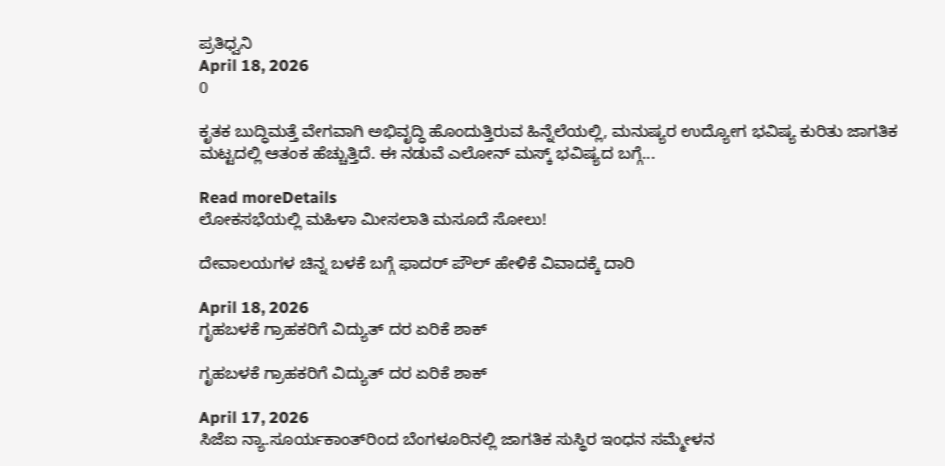ಪ್ರತಿಧ್ವನಿ
April 18, 2026
0

ಕೃತಕ ಬುದ್ಧಿಮತ್ತೆ ವೇಗವಾಗಿ ಅಭಿವೃದ್ಧಿ ಹೊಂದುತ್ತಿರುವ ಹಿನ್ನೆಲೆಯಲ್ಲಿ, ಮನುಷ್ಯರ ಉದ್ಯೋಗ ಭವಿಷ್ಯ ಕುರಿತು ಜಾಗತಿಕ ಮಟ್ಟದಲ್ಲಿ ಆತಂಕ ಹೆಚ್ಚುತ್ತಿದೆ. ಈ ನಡುವೆ ಎಲೋನ್ ಮಸ್ಕ್ ಭವಿಷ್ಯದ ಬಗ್ಗೆ...

Read moreDetails
ಲೋಕಸಭೆಯಲ್ಲಿ ಮಹಿಳಾ ಮೀಸಲಾತಿ ಮಸೂದೆ ಸೋಲು!

ದೇವಾಲಯಗಳ ಚಿನ್ನ ಬಳಕೆ ಬಗ್ಗೆ ಫಾದರ್ ಪೌಲ್ ಹೇಳಿಕೆ ವಿವಾದಕ್ಕೆ ದಾರಿ

April 18, 2026
ಗೃಹಬಳಕೆ ಗ್ರಾಹಕರಿಗೆ ವಿದ್ಯುತ್ ದರ ಏರಿಕೆ ಶಾಕ್

ಗೃಹಬಳಕೆ ಗ್ರಾಹಕರಿಗೆ ವಿದ್ಯುತ್ ದರ ಏರಿಕೆ ಶಾಕ್

April 17, 2026
ಸಿಜೆಐ ನ್ಯಾ.ಸೂರ್ಯಕಾಂತ್‌ರಿಂದ ಬೆಂಗಳೂರಿನಲ್ಲಿ ಜಾಗತಿಕ ಸುಸ್ಥಿರ ಇಂಧನ ಸಮ್ಮೇಳನ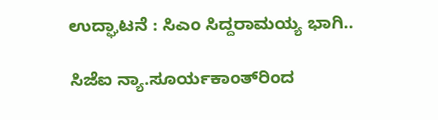ಉದ್ಘಾಟನೆ : ಸಿಎಂ ಸಿದ್ದರಾಮಯ್ಯ ಭಾಗಿ..

ಸಿಜೆಐ ನ್ಯಾ.ಸೂರ್ಯಕಾಂತ್‌ರಿಂದ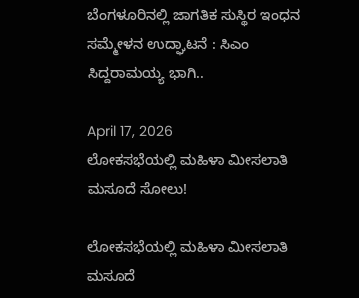ಬೆಂಗಳೂರಿನಲ್ಲಿ ಜಾಗತಿಕ ಸುಸ್ಥಿರ ಇಂಧನ ಸಮ್ಮೇಳನ ಉದ್ಘಾಟನೆ : ಸಿಎಂ ಸಿದ್ದರಾಮಯ್ಯ ಭಾಗಿ..

April 17, 2026
ಲೋಕಸಭೆಯಲ್ಲಿ ಮಹಿಳಾ ಮೀಸಲಾತಿ ಮಸೂದೆ ಸೋಲು!

ಲೋಕಸಭೆಯಲ್ಲಿ ಮಹಿಳಾ ಮೀಸಲಾತಿ ಮಸೂದೆ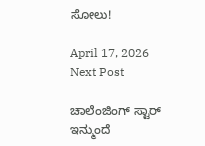ಸೋಲು!

April 17, 2026
Next Post

ಚಾಲೆಂಜಿಂಗ್ ಸ್ಟಾರ್ ಇನ್ಮುಂದೆ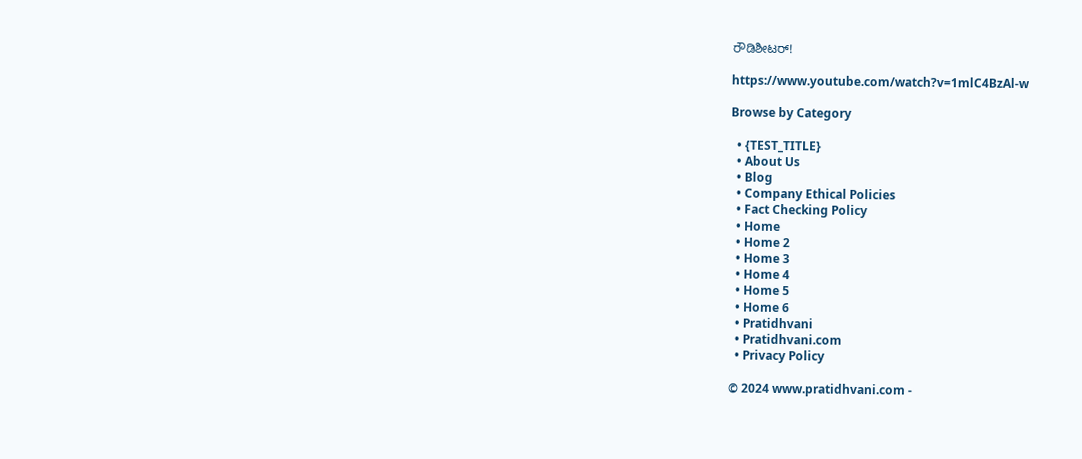ರೌಡಿಶೀಟರ್!

https://www.youtube.com/watch?v=1mlC4BzAl-w

Browse by Category

  • {TEST_TITLE}
  • About Us
  • Blog
  • Company Ethical Policies
  • Fact Checking Policy
  • Home
  • Home 2
  • Home 3
  • Home 4
  • Home 5
  • Home 6
  • Pratidhvani
  • Pratidhvani.com
  • Privacy Policy

© 2024 www.pratidhvani.com -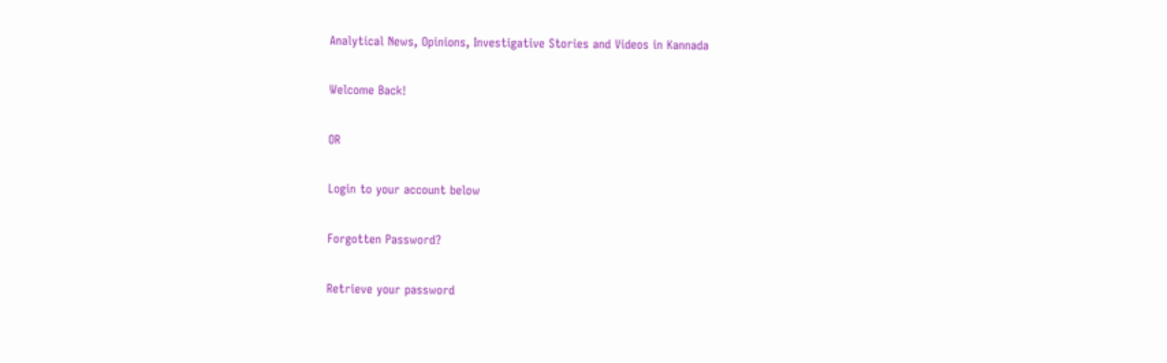Analytical News, Opinions, Investigative Stories and Videos in Kannada

Welcome Back!

OR

Login to your account below

Forgotten Password?

Retrieve your password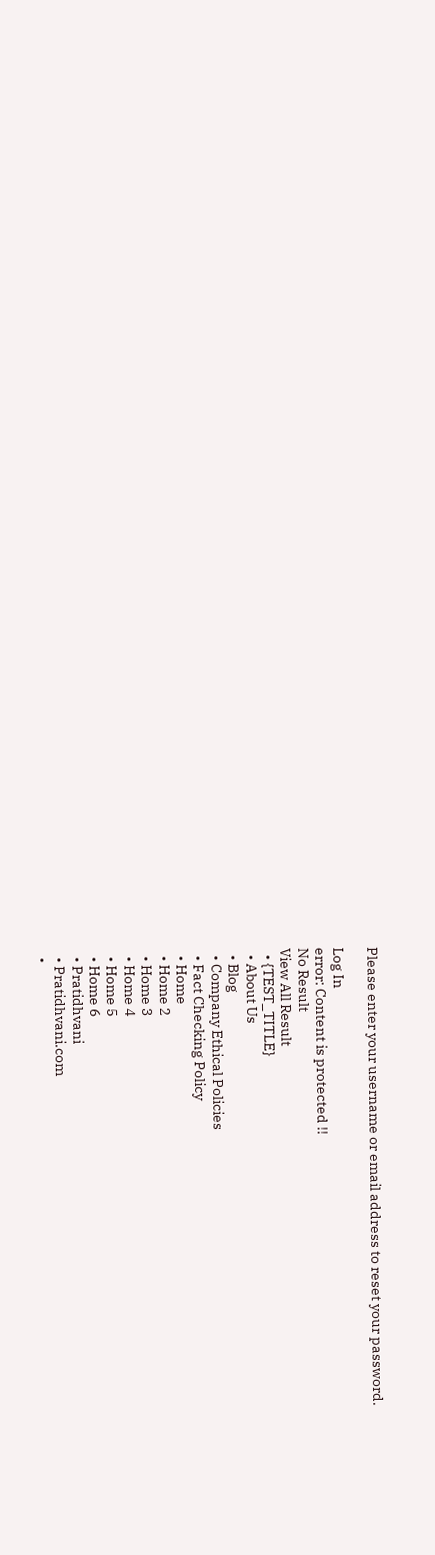Please enter your username or email address to reset your password.

Log In
error: Content is protected !!
No Result
View All Result
  • {TEST_TITLE}
  • About Us
  • Blog
  • Company Ethical Policies
  • Fact Checking Policy
  • Home
  • Home 2
  • Home 3
  • Home 4
  • Home 5
  • Home 6
  • Pratidhvani
  • Pratidhvani.com
  •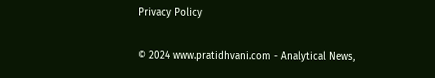Privacy Policy

© 2024 www.pratidhvani.com - Analytical News,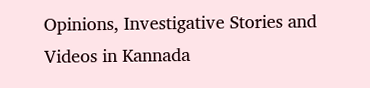Opinions, Investigative Stories and Videos in Kannada